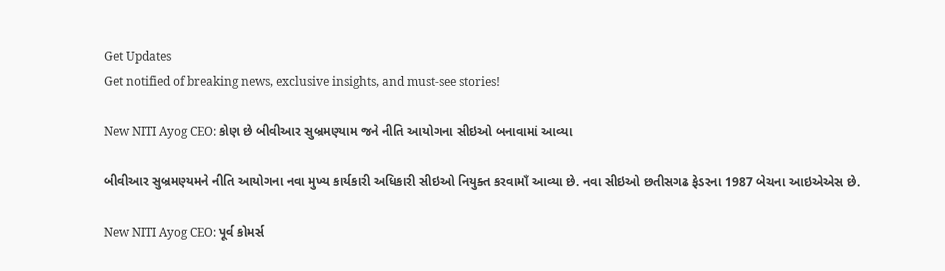Get Updates
Get notified of breaking news, exclusive insights, and must-see stories!

New NITI Ayog CEO: કોણ છે બીવીઆર સુબ્રમણ્યામ જને નીતિ આયોગના સીઇઓ બનાવામાં આવ્યા

બીવીઆર સુબ્રમણ્યમને નીતિ આયોગના નવા મુખ્ય કાર્યકારી અધિકારી સીઇઓ નિયુક્ત કરવામાઁ આવ્યા છે. નવા સીઇઓ છતીસગઢ ફેડરના 1987 બેચના આઇએએસ છે.

New NITI Ayog CEO: પૂર્વ કોમર્સ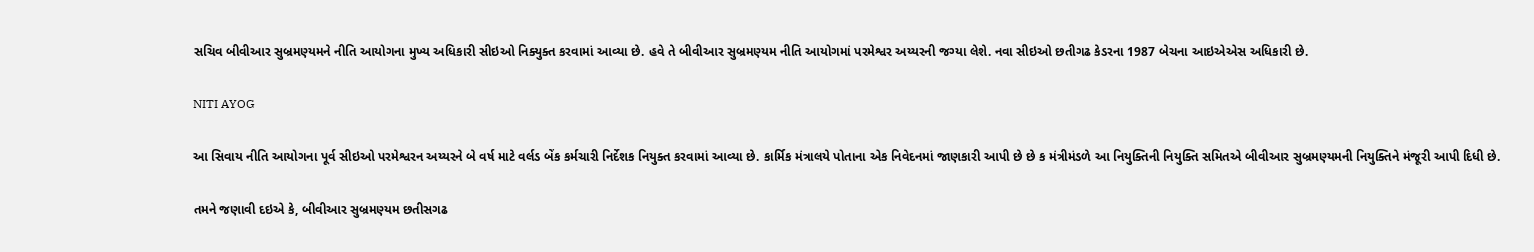સચિવ બીવીઆર સુબ્રમણ્યમને નીતિ આયોગના મુખ્ય અધિકારી સીઇઓ નિક્યુક્ત કરવામાં આવ્યા છે. હવે તે બીવીઆર સુબ્રમણ્યમ નીતિ આયોગમાં પરમેશ્વર અય્યરની જગ્યા લેશે. નવા સીઇઓ છતીગઢ કેડરના 1987 બેચના આઇએએસ અધિકારી છે.

NITI AYOG

આ સિવાય નીતિ આયોગના પૂર્વ સીઇઓ પરમેશ્વરન અય્યરને બે વર્ષ માટે વર્લડ બેંક કર્મચારી નિર્દેશક નિયુક્ત કરવામાં આવ્યા છે. કાર્મિક મંત્રાલયે પોતાના એક નિવેદનમાં જાણકારી આપી છે છે ક મંત્રીમંડળે આ નિયુક્તિની નિયુક્તિ સમિતએ બીવીઆર સુબ્રમણ્યમની નિયુક્તિને મંજૂરી આપી દિધી છે.

તમને જણાવી દઇએ કે, બીવીઆર સુબ્રમણ્યમ છતીસગઢ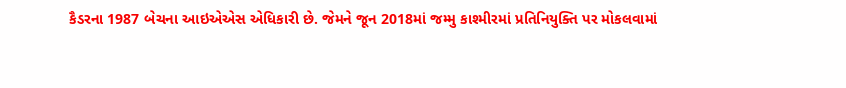કૈડરના 1987 બેચના આઇએએસ એધિકારી છે. જેમને જૂન 2018માં જમ્મુ કાશ્મીરમાં પ્રતિનિયુક્તિ પર મોકલવામાં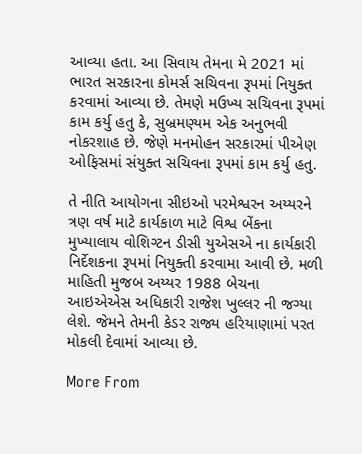આવ્યા હતા. આ સિવાય તેમના મે 2021 માં ભારત સરકારના કોમર્સ સચિવના રૂપમાં નિયુક્ત કરવામાં આવ્યા છે. તેમણે મઉખ્ય સચિવના રૂપમાં કામ કર્યુ હતુ કે, સુબ્રમણ્યમ એક અનુભવી નોકરશાહ છે. જેણે મનમોહન સરકારમાં પીએણ ઓફિસમાં સંયુક્ત સચિવના રૂપમાં કામ કર્યુ હતુ.

તે નીતિ આયોગના સીઇઓ પરમેશ્વરન અય્યરને ત્રણ વર્ષ માટે કાર્યકાળ માટે વિશ્વ બેંકના મુખ્યાલાય વોશિગ્ટન ડીસી યુએસએ ના કાર્યકારી નિર્દેશકના રૂપમાં નિયુક્તી કરવામા આવી છે. મળી માહિતી મુજબ અય્યર 1988 બેચના આઇએએસ અધિકારી રાજેશ ખુલ્લર ની જગ્યા લેશે. જેમને તેમની કેડર રાજ્ય હરિયાણામાં પરત મોકલી દેવામાં આવ્યા છે.

More From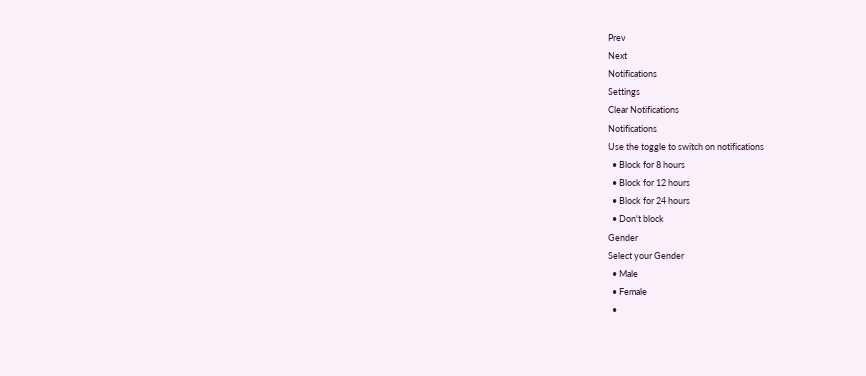Prev
Next
Notifications
Settings
Clear Notifications
Notifications
Use the toggle to switch on notifications
  • Block for 8 hours
  • Block for 12 hours
  • Block for 24 hours
  • Don't block
Gender
Select your Gender
  • Male
  • Female
  •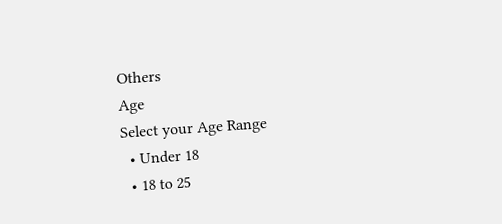Others
Age
Select your Age Range
  • Under 18
  • 18 to 25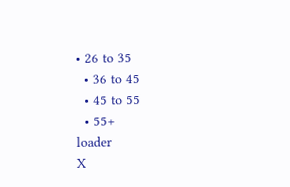• 26 to 35
  • 36 to 45
  • 45 to 55
  • 55+
loader
X